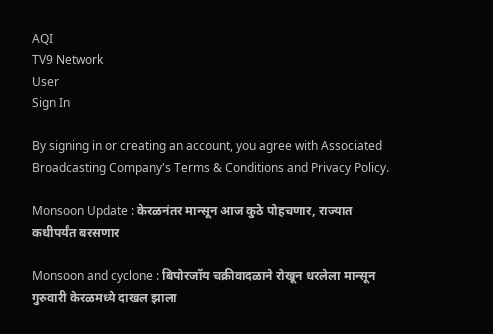AQI
TV9 Network
User
Sign In

By signing in or creating an account, you agree with Associated Broadcasting Company's Terms & Conditions and Privacy Policy.

Monsoon Update : केरळनंतर मान्सून आज कुठे पोहचणार, राज्यात कधीपर्यंत बरसणार

Monsoon and cyclone : बिपोरजॉय चक्रीवादळाने रोखून धरलेला मान्सून गुरुवारी केरळमध्ये दाखल झाला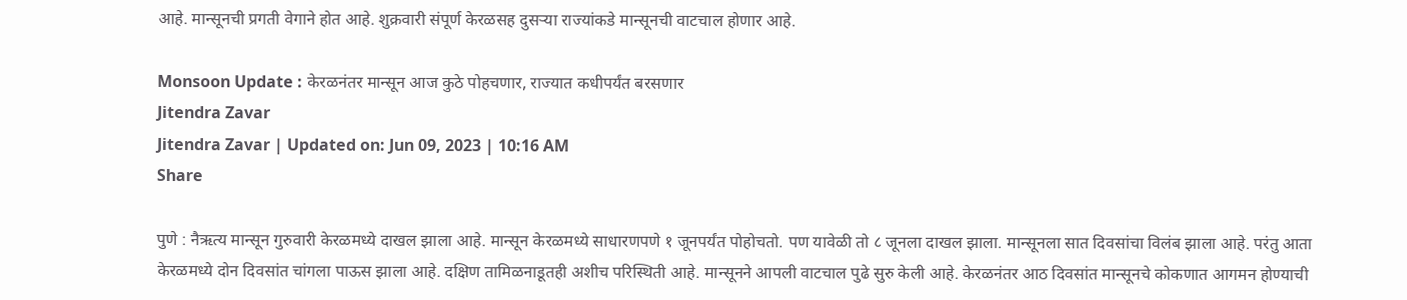आहे. मान्सूनची प्रगती वेगाने होत आहे. शुक्रवारी संपूर्ण केरळसह दुसऱ्या राज्यांकडे मान्सूनची वाटचाल होणार आहे.

Monsoon Update : केरळनंतर मान्सून आज कुठे पोहचणार, राज्यात कधीपर्यंत बरसणार
Jitendra Zavar
Jitendra Zavar | Updated on: Jun 09, 2023 | 10:16 AM
Share

पुणे : नैऋत्य मान्सून गुरुवारी केरळमध्ये दाखल झाला आहे. मान्सून केरळमध्ये साधारणपणे १ जूनपर्यंत पोहोचतो. पण यावेळी तो ८ जूनला दाखल झाला. मान्सूनला सात दिवसांचा विलंब झाला आहे. परंतु आता केरळमध्ये दोन दिवसांत चांगला पाऊस झाला आहे. दक्षिण तामिळनाडूतही अशीच परिस्थिती आहे. मान्सूनने आपली वाटचाल पुढे सुरु केली आहे. केरळनंतर आठ दिवसांत मान्सूनचे कोकणात आगमन होण्याची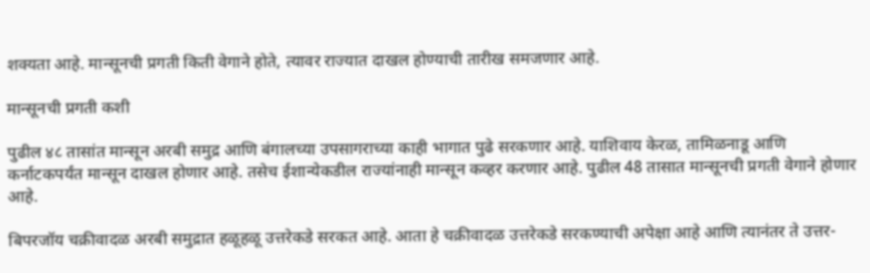शक्यता आहे. मान्सूनची प्रगती किती वेगाने होते, त्यावर राज्यात दाखल होण्याची तारीख समजणार आहे.

मान्सूनची प्रगती कशी

पुढील ४८ तासांत मान्सून अरबी समुद्र आणि बंगालच्या उपसागराच्या काही भागात पुढे सरकणार आहे. याशिवाय केरळ, तामिळनाडू आणि कर्नाटकपर्यंत मान्सून दाखल होणार आहे. तसेच ईशान्येकडील राज्यांनाही मान्सून कव्हर करणार आहे. पुढील 48 तासात मान्सूनची प्रगती वेगाने होणार आहे.

बिपरजॉय चक्रीवादळ अरबी समुद्रात हळूहळू उत्तरेकडे सरकत आहे. आता हे चक्रीवादळ उत्तरेकडे सरकण्याची अपेक्षा आहे आणि त्यानंतर ते उत्तर-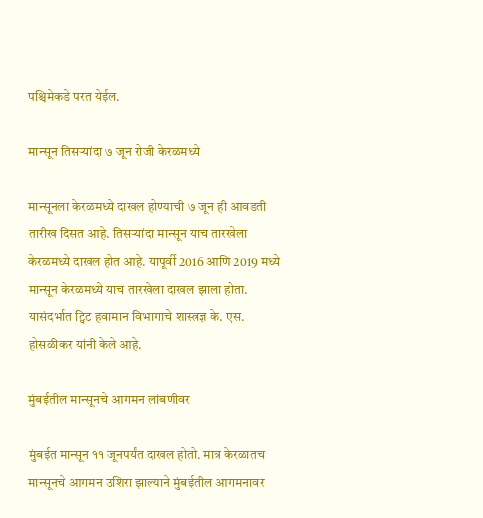पश्चिमेकडे परत येईल.

मान्सून तिसऱ्यांदा ७ जून रोजी केरळमध्ये

मान्सूनला केरळमध्ये दाखल होण्याची ७ जून ही आवडती तारीख दिसत आहे. तिसऱ्यांदा मान्सून याच तारखेला केरळमध्ये दाखल होत आहे. यापूर्वी 2016 आणि 2019 मध्ये मान्सून केरळमध्ये याच तारखेला दाखल झाला होता. यासंदर्भात ट्विट हवामान विभागाचे शास्त्रज्ञ के. एस. होसळीकर यांनी केले आहे.

मुंबईतील मान्सूनचे आगमन लांबणीवर

मुंबईत मान्सून ११ जूनपर्यंत दाखल होतो. मात्र केरळातच मान्सूनचे आगमन उशिरा झाल्याने मुंबईतील आगमनावर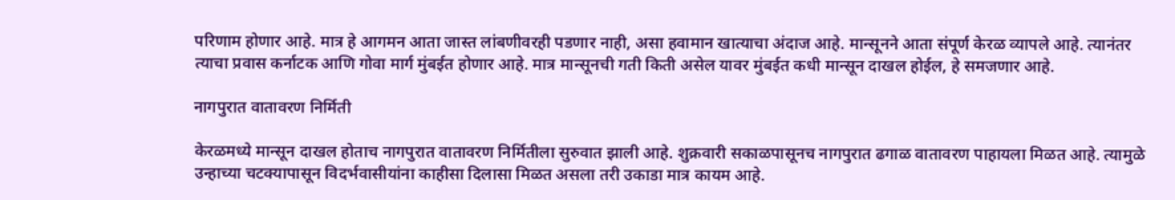परिणाम होणार आहे. मात्र हे आगमन आता जास्त लांबणीवरही पडणार नाही, असा हवामान खात्याचा अंदाज आहे. मान्सूनने आता संपूर्ण केरळ व्यापले आहे. त्यानंतर त्याचा प्रवास कर्नाटक आणि गोवा मार्ग मुंबईत होणार आहे. मात्र मान्सूनची गती किती असेल यावर मुंबईत कधी मान्सून दाखल होईल, हे समजणार आहे.

नागपुरात वातावरण निर्मिती

केरळमध्ये मान्सून दाखल होताच नागपुरात वातावरण निर्मितीला सुरुवात झाली आहे. शुक्रवारी सकाळपासूनच नागपुरात ढगाळ वातावरण पाहायला मिळत आहे. त्यामुळे उन्हाच्या चटक्यापासून विदर्भवासीयांना काहीसा दिलासा मिळत असला तरी उकाडा मात्र कायम आहे.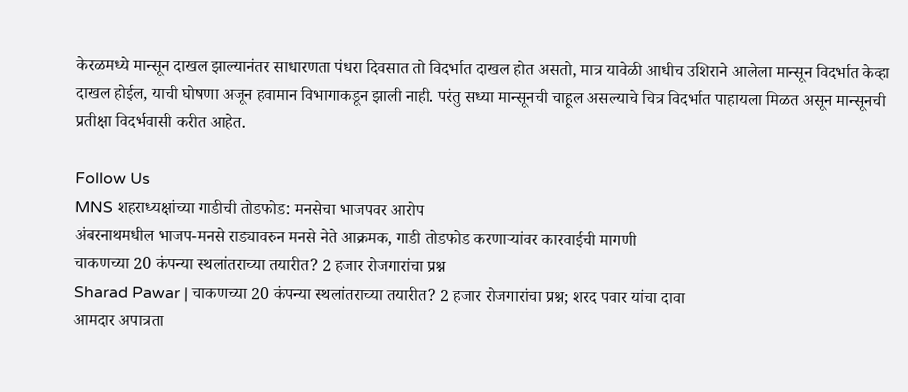केरळमध्ये मान्सून दाखल झाल्यानंतर साधारणता पंधरा दिवसात तो विदर्भात दाखल होत असतो, मात्र यावेळी आधीच उशिराने आलेला मान्सून विदर्भात केव्हा दाखल होईल, याची घोषणा अजून हवामान विभागाकडून झाली नाही. परंतु सध्या मान्सूनची चाहूल असल्याचे चित्र विदर्भात पाहायला मिळत असून मान्सूनची प्रतीक्षा विदर्भवासी करीत आहेत.

Follow Us
MNS शहराध्यक्षांच्या गाडीची तोडफोड: मनसेचा भाजपवर आरोप
अंबरनाथमधील भाजप-मनसे राड्यावरुन मनसे नेते आक्रमक, गाडी तोडफोड करणाऱ्यांवर कारवाईची मागणी
चाकणच्या 20 कंपन्या स्थलांतराच्या तयारीत? 2 हजार रोजगारांचा प्रश्न
Sharad Pawar | चाकणच्या 20 कंपन्या स्थलांतराच्या तयारीत? 2 हजार रोजगारांचा प्रश्न; शरद पवार यांचा दावा
आमदार अपात्रता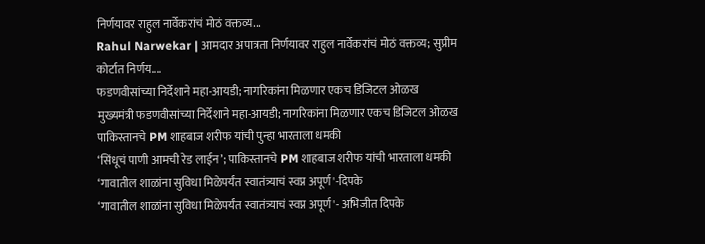निर्णयावर राहुल नार्वेकरांचं मोठं वक्तव्य...
Rahul Narwekar | आमदार अपात्रता निर्णयावर राहुल नार्वेकरांचं मोठं वक्तव्य; सुप्रीम कोर्टात निर्णय....
फडणवीसांच्या निर्देशाने महा-आयडी; नागरिकांना मिळणार एकच डिजिटल ओळख
मुख्यमंत्री फडणवीसांच्या निर्देशाने महा-आयडी; नागरिकांना मिळणार एकच डिजिटल ओळख
पाकिस्तानचे PM शाहबाज शरीफ यांची पुन्हा भारताला धमकी
‘सिंधूचं पाणी आमची रेड लाईन’; पाकिस्तानचे PM शाहबाज शरीफ यांची भारताला धमकी
‘गावातील शाळांना सुविधा मिळेपर्यंत स्वातंत्र्याचं स्वप्न अपूर्ण'-दिपके
‘गावातील शाळांना सुविधा मिळेपर्यंत स्वातंत्र्याचं स्वप्न अपूर्ण'- अभिजीत दिपके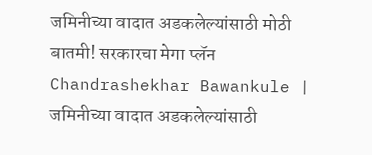जमिनीच्या वादात अडकलेल्यांसाठी मोठी बातमी! सरकारचा मेगा प्लॅन
Chandrashekhar Bawankule | जमिनीच्या वादात अडकलेल्यांसाठी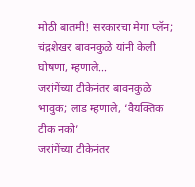मोठी बातमी! सरकारचा मेगा प्लॅन; चंद्रशेखर बावनकुळे यांनी केली घोषणा, म्हणाले...
जरांगेंच्या टीकेनंतर बावनकुळे भावुक; लाड म्हणाले, ‘वैयक्तिक टीक नको’
जरांगेंच्या टीकेनंतर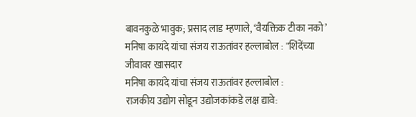बावनकुळे भावुक; प्रसाद लाड म्हणाले, ‘वैयक्तिक टीका नको’
मनिषा कायंदे यांचा संजय राऊतांवर हल्लाबोल : "शिंदेंच्या जीवावर खासदार
मनिषा कायंदे यांचा संजय राऊतांवर हल्लाबोल :
राजकीय उद्योग सोडून उद्योजकांकडे लक्ष द्यावे: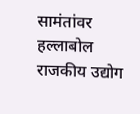सामंतांवर हल्लाबोल
राजकीय उद्योग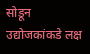सोडून उद्योजकांकडे लक्ष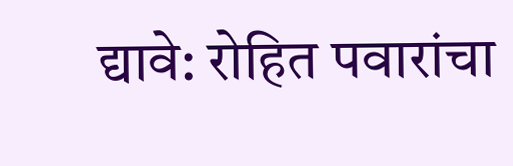द्यावे: रोहित पवारांचा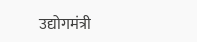उद्योगमंत्री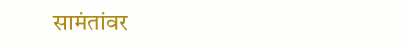सामंतांवर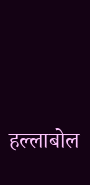हल्लाबोल